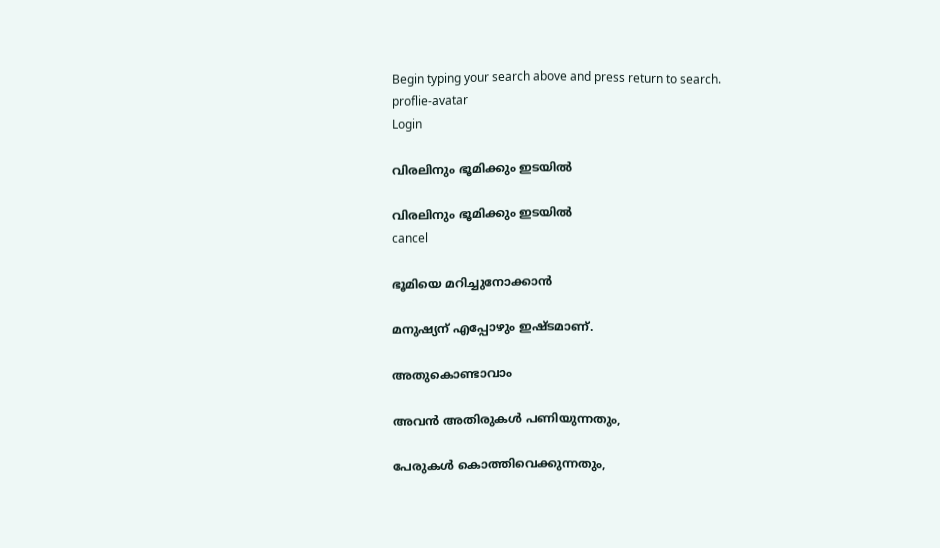Begin typing your search above and press return to search.
proflie-avatar
Login

വിരലിനും ഭൂമിക്കും ഇടയിൽ

വിരലിനും ഭൂമിക്കും ഇടയിൽ
cancel

ഭൂമിയെ മറിച്ചുനോക്കാൻ

മനുഷ്യന് എപ്പോഴും ഇഷ്ടമാണ്.

അതുകൊണ്ടാവാം

അവൻ അതിരുകൾ പണിയുന്നതും,

പേരുകൾ കൊത്തിവെക്കുന്നതും,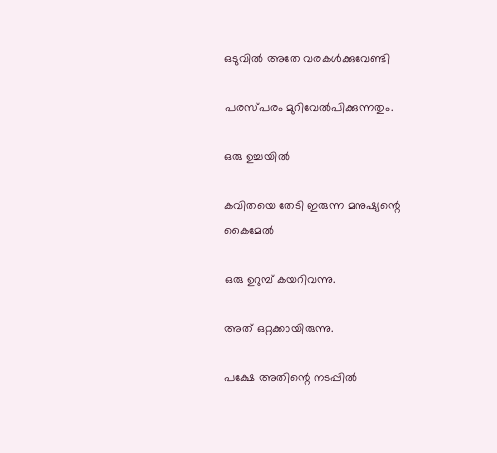ഒടുവിൽ അതേ വരകൾക്കുവേണ്ടി

പരസ്പരം മുറിവേൽപിക്കുന്നതും.

ഒരു ഉച്ചയിൽ

കവിതയെ തേടി ഇരുന്ന മനുഷ്യന്റെ കൈമേൽ

ഒരു ഉറുമ്പ് കയറിവന്നു.

അത് ഒറ്റക്കായിരുന്നു.

പക്ഷേ അതിന്റെ നടപ്പിൽ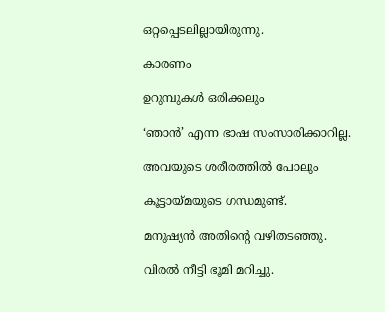ഒറ്റപ്പെടലില്ലായിരുന്നു.

കാരണം

ഉറുമ്പുകൾ ഒരിക്കലും

‘ഞാൻ’ എന്ന ഭാഷ സംസാരിക്കാറില്ല.

അവയുടെ ശരീരത്തിൽ പോലും

കൂട്ടായ്മയുടെ ഗന്ധമുണ്ട്.

മനുഷ്യൻ അതിന്റെ വഴിതടഞ്ഞു.

വിരൽ നീട്ടി ഭൂമി മറിച്ചു.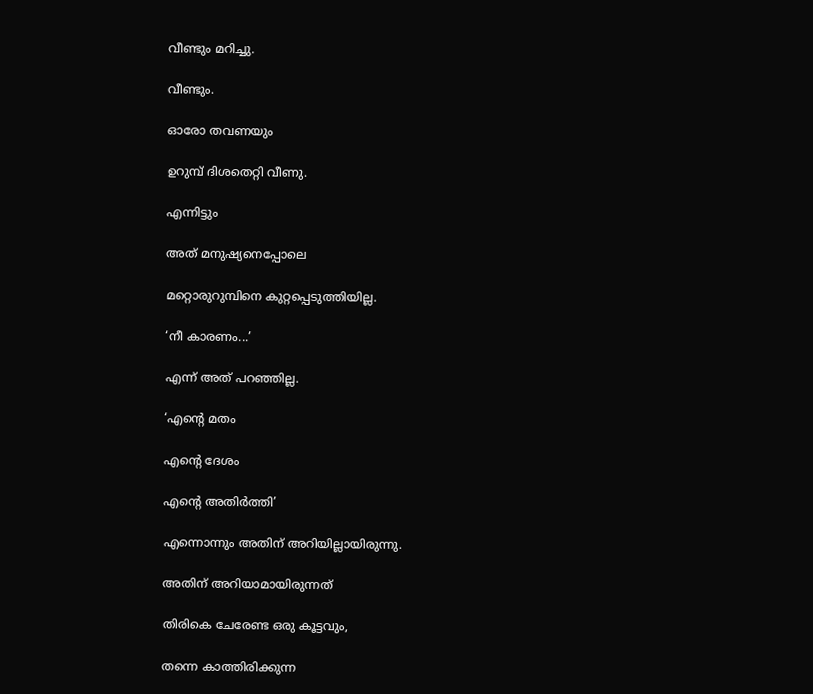വീണ്ടും മറിച്ചു.

വീണ്ടും.

ഓരോ തവണയും

ഉറുമ്പ് ദിശതെറ്റി വീണു.

എന്നിട്ടും

അത് മനുഷ്യനെപ്പോലെ

മറ്റൊരുറുമ്പിനെ കുറ്റപ്പെടുത്തിയില്ല.

‘നീ കാരണം...’

എന്ന് അത് പറഞ്ഞില്ല.

‘എന്റെ മതം

എന്റെ ദേശം

എന്റെ അതിർത്തി’

എന്നൊന്നും അതിന് അറിയില്ലായിരുന്നു.

അതിന് അറിയാമായിരുന്നത്

തിരികെ ചേരേണ്ട ഒരു കൂട്ടവും,

തന്നെ കാത്തിരിക്കുന്ന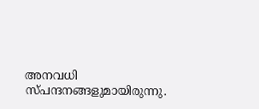അനവധി സ്പന്ദനങ്ങളുമായിരുന്നു.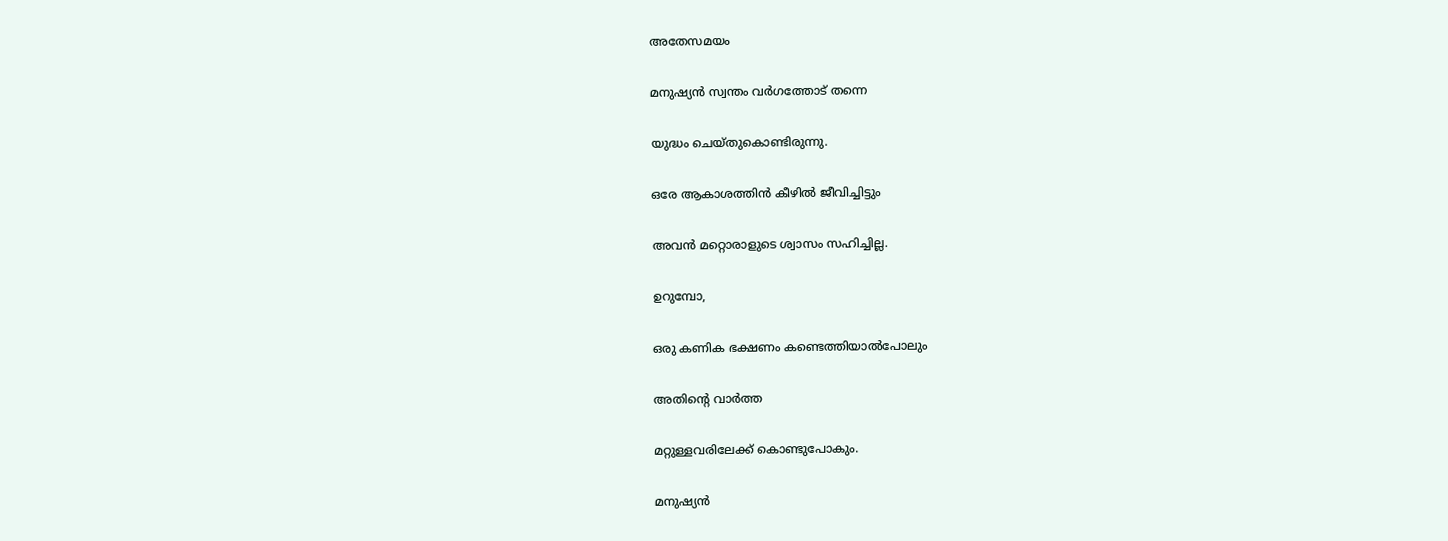അതേസമയം

മനുഷ്യൻ സ്വന്തം വർഗത്തോട് തന്നെ

യുദ്ധം ചെയ്തുകൊണ്ടിരുന്നു.

ഒരേ ആകാശത്തിൻ കീഴിൽ ജീവിച്ചിട്ടും

അവൻ മറ്റൊരാളുടെ ശ്വാസം സഹിച്ചില്ല.

ഉറുമ്പോ,

ഒരു കണിക ഭക്ഷണം കണ്ടെത്തിയാൽപോലും

അതിന്റെ വാർത്ത

മറ്റുള്ളവരിലേക്ക് കൊണ്ടുപോകും.

മനുഷ്യൻ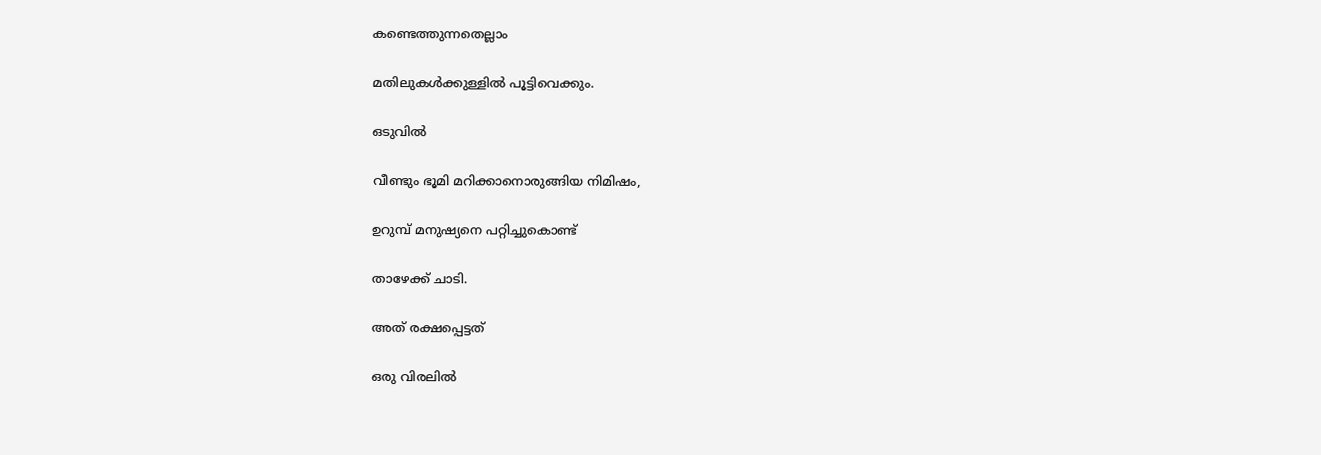കണ്ടെത്തുന്നതെല്ലാം

മതിലുകൾക്കുള്ളിൽ പൂട്ടിവെക്കും.

ഒടുവിൽ

വീണ്ടും ഭൂമി മറിക്കാനൊരുങ്ങിയ നിമിഷം,

ഉറുമ്പ് മനുഷ്യനെ പറ്റിച്ചുകൊണ്ട്

താഴേക്ക് ചാടി.

അത് രക്ഷപ്പെട്ടത്

ഒരു വിരലിൽ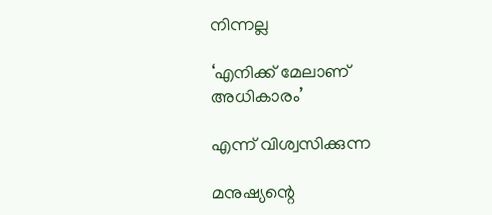നിന്നല്ല

‘എനിക്ക് മേലാണ് അധികാരം’

എന്ന് വിശ്വസിക്കുന്ന

മനുഷ്യന്റെ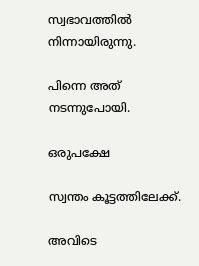സ്വഭാവത്തിൽ നിന്നായിരുന്നു.

പിന്നെ അത് നടന്നുപോയി.

ഒരുപക്ഷേ

സ്വന്തം കൂട്ടത്തിലേക്ക്.

അവിടെ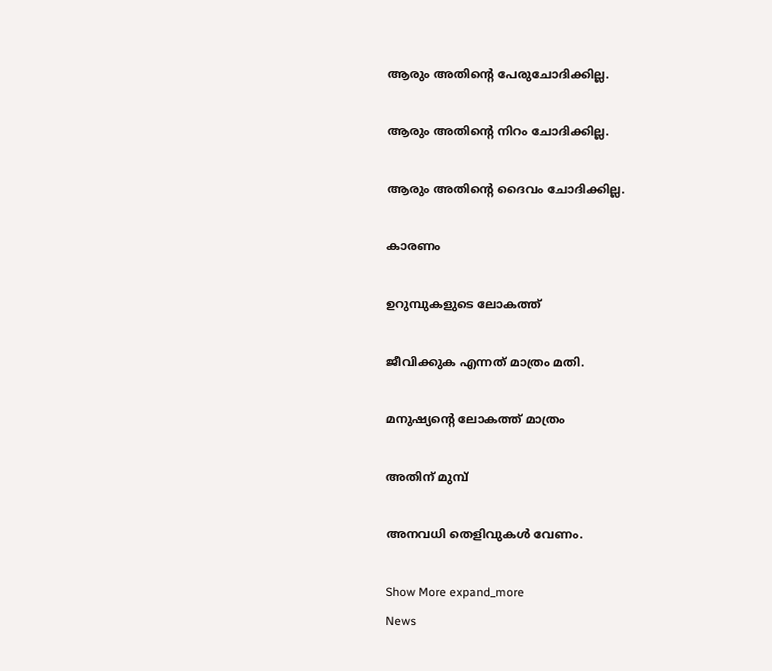ആരും അതിന്റെ പേരുചോദിക്കില്ല.

ആരും അതിന്റെ നിറം ചോദിക്കില്ല.

ആരും അതിന്റെ ദൈവം ചോദിക്കില്ല.

കാരണം

ഉറുമ്പുകളുടെ ലോകത്ത്

ജീവിക്കുക എന്നത് മാത്രം മതി.

മനുഷ്യന്റെ ലോകത്ത് മാത്രം

അതിന് മുമ്പ്

അനവധി തെളിവുകൾ വേണം.

Show More expand_more
News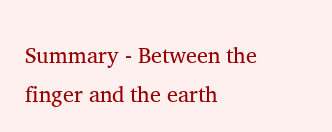Summary - Between the finger and the earth